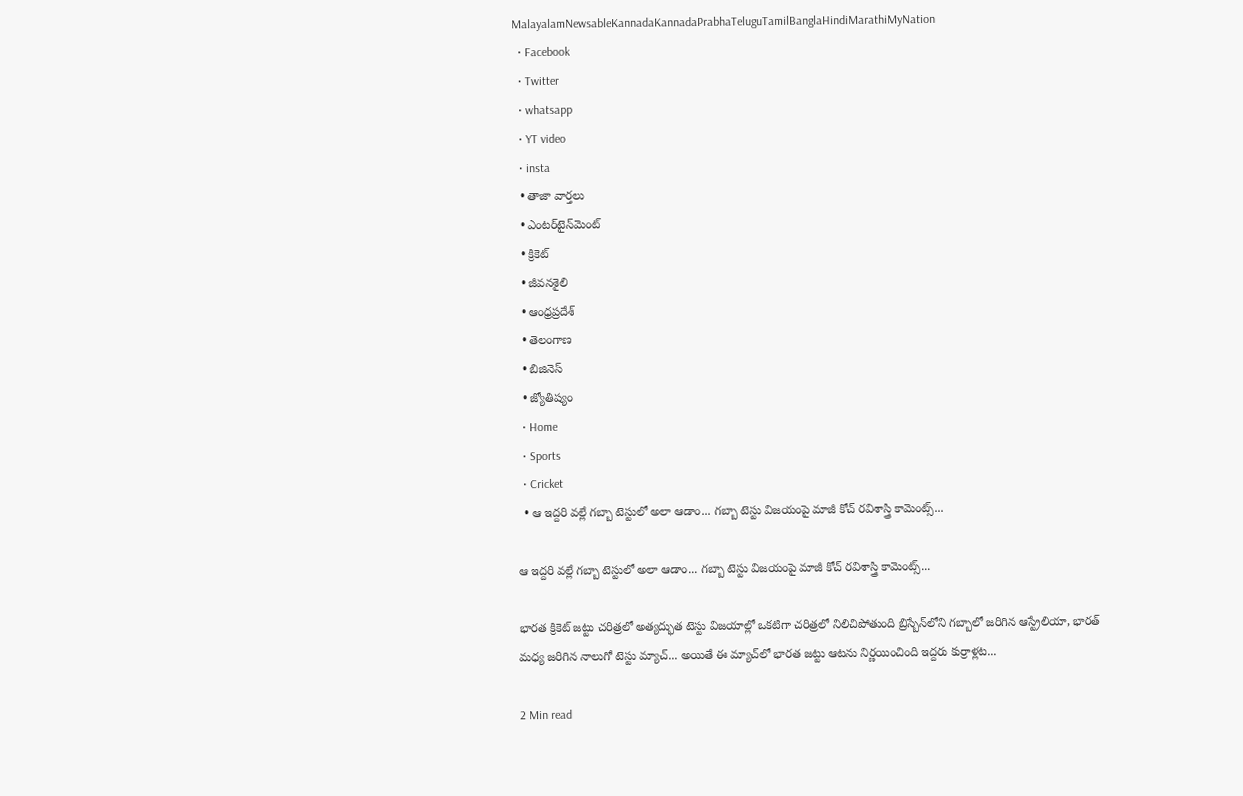MalayalamNewsableKannadaKannadaPrabhaTeluguTamilBanglaHindiMarathiMyNation
  • Facebook
  • Twitter
  • whatsapp
  • YT video
  • insta
  • తాజా వార్తలు
  • ఎంటర్‌టైన్‌మెంట్
  • క్రికెట్
  • జీవనశైలి
  • ఆంధ్రప్రదేశ్
  • తెలంగాణ
  • బిజినెస్
  • జ్యోతిష్యం
  • Home
  • Sports
  • Cricket
  • ఆ ఇద్దరి వల్లే గబ్బా టెస్టులో అలా ఆడాం... గబ్బా టెస్టు విజయంపై మాజీ కోచ్ రవిశాస్త్రి కామెంట్స్...

ఆ ఇద్దరి వల్లే గబ్బా టెస్టులో అలా ఆడాం... గబ్బా టెస్టు విజయంపై మాజీ కోచ్ రవిశాస్త్రి కామెంట్స్...

భారత క్రికెట్ జట్టు చరిత్రలో అత్యద్భుత టెస్టు విజయాల్లో ఒకటిగా చరిత్రలో నిలిచిపోతుంది బ్రిస్బేన్‌లోని గబ్బాలో జరిగిన ఆస్ట్రేలియా, భారత్‌ మధ్య జరిగిన నాలుగో టెస్టు మ్యాచ్... అయితే ఈ మ్యాచ్‌లో భారత జట్టు ఆటను నిర్ణయించింది ఇద్దరు కుర్రాళ్లట...

2 Min read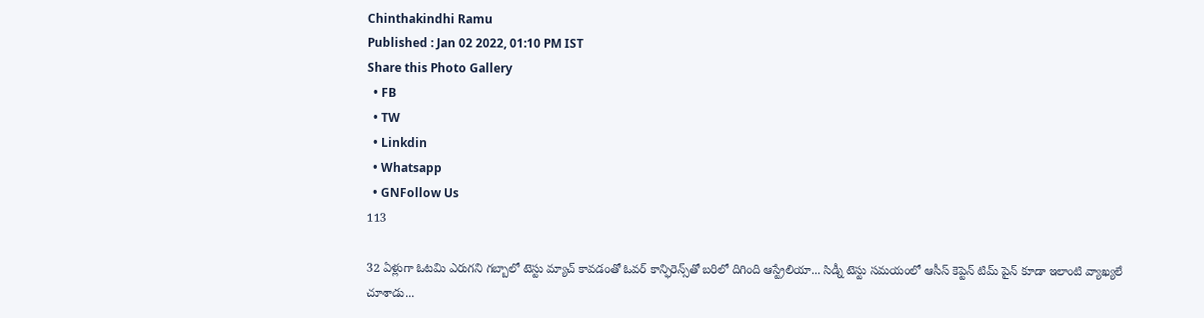Chinthakindhi Ramu
Published : Jan 02 2022, 01:10 PM IST
Share this Photo Gallery
  • FB
  • TW
  • Linkdin
  • Whatsapp
  • GNFollow Us
113

32 ఏళ్లుగా ఓటమి ఎరుగని గబ్బాలో టెస్టు మ్యాచ్ కావడంతో ఓవర్ కాన్ఫిరెన్స్‌తో బరిలో దిగింది ఆస్ట్రేలియా... సిడ్నీ టెస్టు సమయంలో ఆసీస్ కెప్టెన్ టిమ్ పైన్ కూడా ఇలాంటి వ్యాఖ్యలే చూశాడు...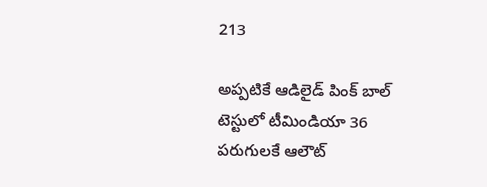213

అప్పటికే ఆడిలైడ్ పింక్ బాల్ టెస్టులో టీమిండియా 36 పరుగులకే ఆలౌట్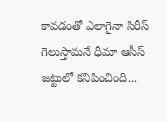కావడంతో ఎలాగైనా సిరీస్ గెలుస్తామనే ధీమా ఆసీస్‌ జట్టులో కనిపించింది...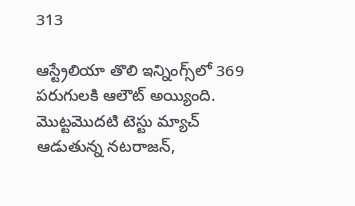313

ఆస్ట్రేలియా తొలి ఇన్నింగ్స్‌లో 369 పరుగులకి ఆలౌట్ అయ్యింది. మొట్టమొదటి టెస్టు మ్యాచ్ ఆడుతున్న నటరాజన్,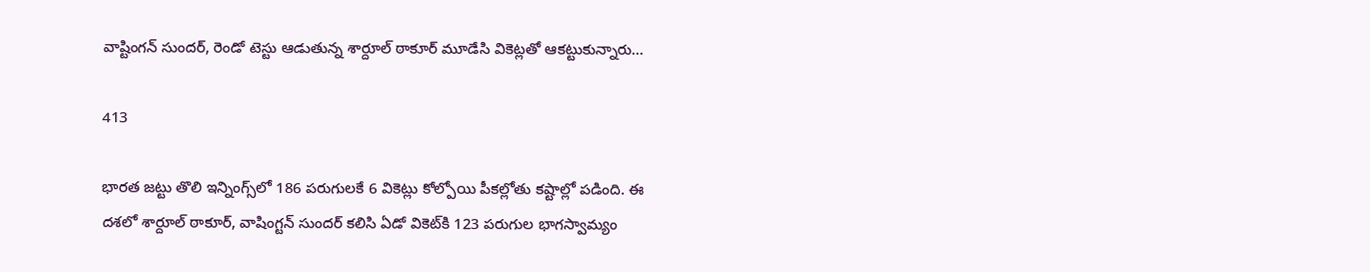వాష్టింగన్ సుందర్, రెండో టెస్టు ఆడుతున్న శార్దూల్ ఠాకూర్ మూడేసి వికెట్లతో ఆకట్టుకున్నారు...

413

భారత జట్టు తొలి ఇన్నింగ్స్‌లో 186 పరుగులకే 6 వికెట్లు కోల్పోయి పీకల్లోతు కష్టాల్లో పడింది. ఈ దశలో శార్దూల్ ఠాకూర్, వాషింగ్టన్ సుందర్ కలిసి ఏడో వికెట్‌కి 123 పరుగుల భాగస్వామ్యం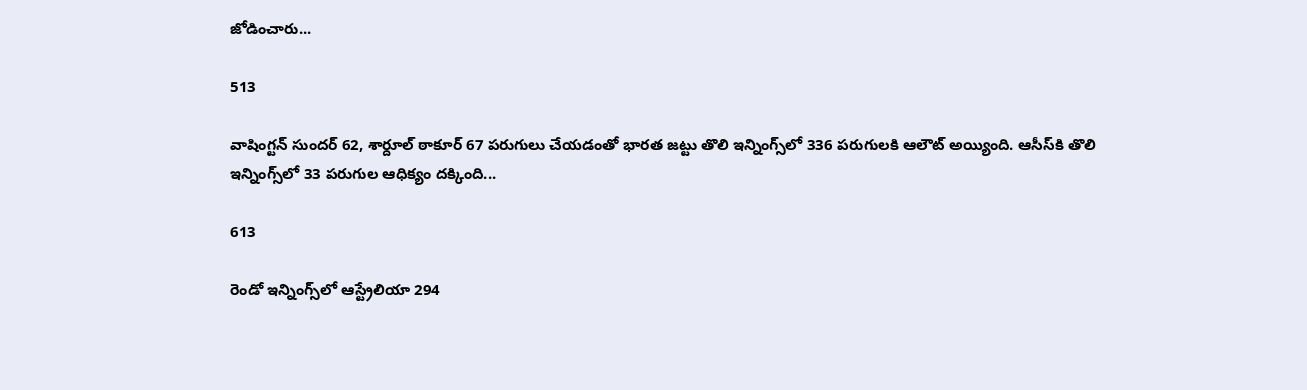జోడించారు...

513

వాషింగ్టన్ సుందర్ 62, శార్దూల్ ఠాకూర్ 67 పరుగులు చేయడంతో భారత జట్టు తొలి ఇన్నింగ్స్‌లో 336 పరుగులకి ఆలౌట్ అయ్యింది. ఆసీస్‌కి తొలి ఇన్నింగ్స్‌లో 33 పరుగుల ఆధిక్యం దక్కింది...

613

రెండో ఇన్నింగ్స్‌లో ఆస్ట్రేలియా 294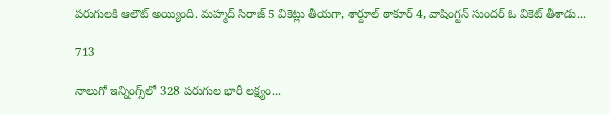పరుగులకి ఆలౌట్ అయ్యింది. మహ్మద్ సిరాజ్ 5 వికెట్లు తీయగా, శార్దూల్ ఠాకూర్ 4, వాషింగ్టన్ సుందర్ ఓ వికెట్ తీశాడు...

713

నాలుగో ఇన్నింగ్స్‌లో 328 పరుగుల భారీ లక్ష్యం...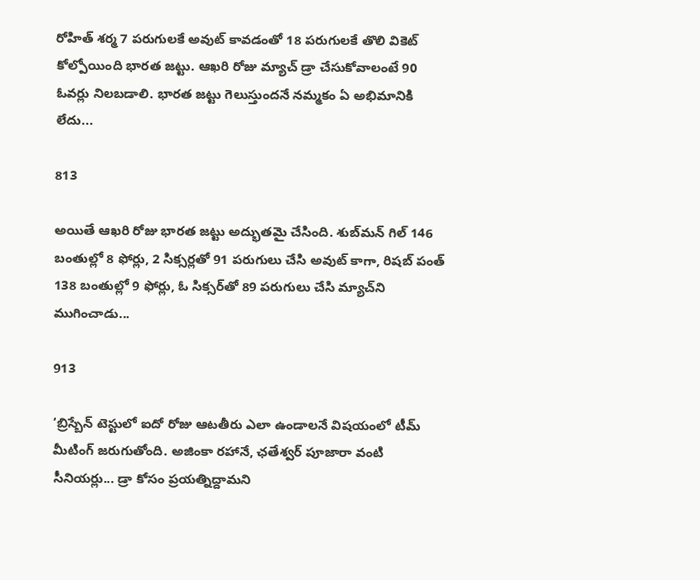రోహిత్ శర్మ 7 పరుగులకే అవుట్ కావడంతో 18 పరుగులకే తొలి వికెట్ కోల్పోయింది భారత జట్టు. ఆఖరి రోజు మ్యాచ్ డ్రా చేసుకోవాలంటే 90 ఓవర్లు నిలబడాలి. భారత జట్టు గెలుస్తుందనే నమ్మకం ఏ అభిమానికి లేదు...

813

అయితే ఆఖరి రోజు భారత జట్టు అద్భుతమై చేసింది. శుబ్‌మన్ గిల్ 146 బంతుల్లో 8 ఫోర్లు, 2 సిక్సర్లతో 91 పరుగులు చేసి అవుట్ కాగా, రిషబ్ పంత్ 138 బంతుల్లో 9 ఫోర్లు, ఓ సిక్సర్‌తో 89 పరుగులు చేసి మ్యాచ్‌ని ముగించాడు...

913

‘బ్రిస్బేన్ టెస్టులో ఐదో రోజు ఆటతీరు ఎలా ఉండాలనే విషయంలో టీమ్ మీటింగ్ జరుగుతోంది. అజింకా రహానే, ఛతేశ్వర్ పూజారా వంటి సీనియర్లు... డ్రా కోసం ప్రయత్నిద్దామని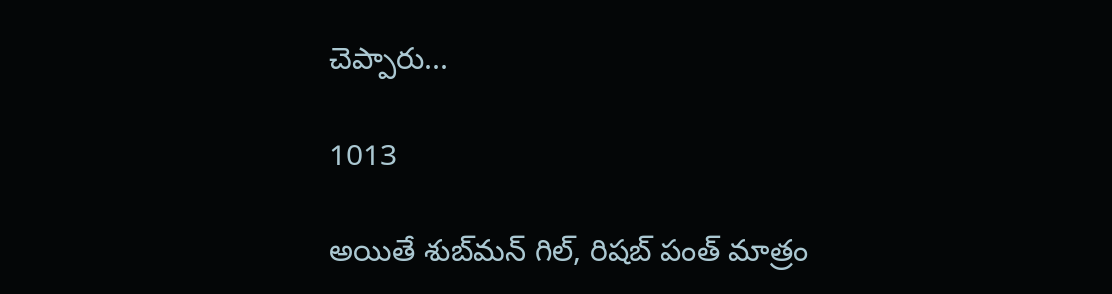చెప్పారు...

1013

అయితే శుబ్‌మన్ గిల్, రిషబ్ పంత్ మాత్రం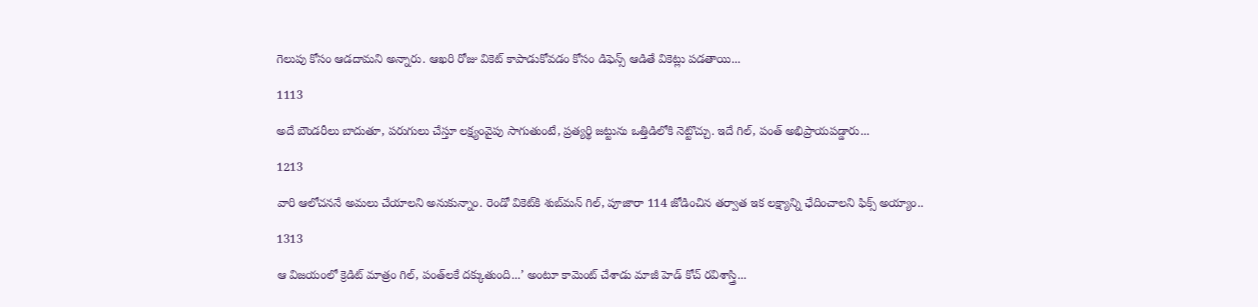గెలుపు కోసం ఆడదామని అన్నారు. ఆఖరి రోజు వికెట్ కాపాడుకోవడం కోసం డిఫెన్స్ ఆడితే వికెట్లు పడతాయి...

1113

అదే బౌండరీలు బాదుతూ, పరుగులు చేస్తూ లక్ష్యంవైపు సాగుతుంటే, ప్రత్యర్థి జట్టును ఒత్తిడిలోకి నెట్టొచ్చు. ఇదే గిల్, పంత్ అభిప్రాయపడ్డారు...

1213

వారి ఆలోచననే అమలు చేయాలని అనుకున్నాం. రెండో వికెట్‌కి శుబ్‌మన్ గిల్, పూజారా 114 జోడించిన తర్వాత ఇక లక్ష్యాన్ని ఛేదించాలని ఫిక్స్ అయ్యాం..

1313

ఆ విజయంలో క్రెడిట్ మాత్రం గిల్, పంత్‌లకే దక్కుతుంది...’ అంటూ కామెంట్ చేశాడు మాజీ హెడ్ కోచ్ రవిశాస్త్రి...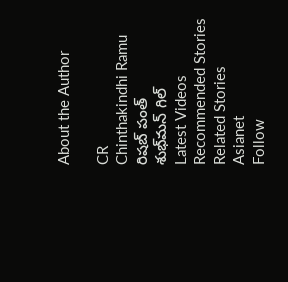About the Author

CR
Chinthakindhi Ramu
రిషబ్ పంత్
శుభ్‌మన్ గిల్
Latest Videos
Recommended Stories
Related Stories
Asianet
Follow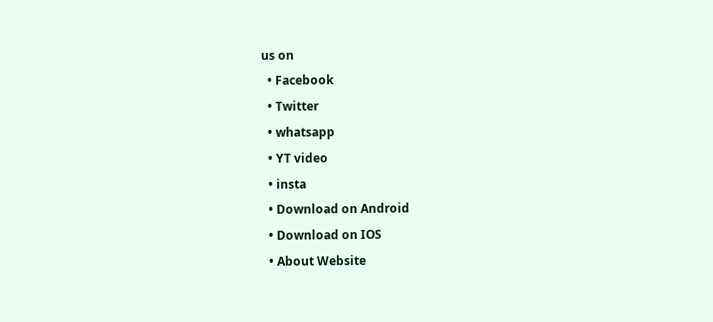us on
  • Facebook
  • Twitter
  • whatsapp
  • YT video
  • insta
  • Download on Android
  • Download on IOS
  • About Website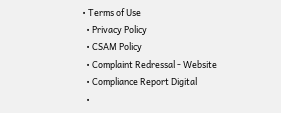• Terms of Use
  • Privacy Policy
  • CSAM Policy
  • Complaint Redressal - Website
  • Compliance Report Digital
  •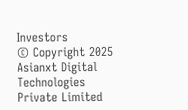Investors
© Copyright 2025 Asianxt Digital Technologies Private Limited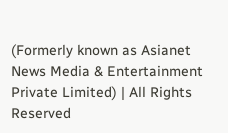(Formerly known as Asianet News Media & Entertainment Private Limited) | All Rights Reserved